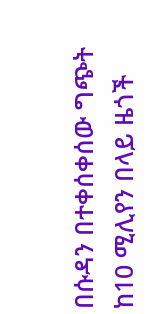በሱዳን በተቀሰቀሰው ግጭት ከ10 ሚሊየን በላይ ዜጎች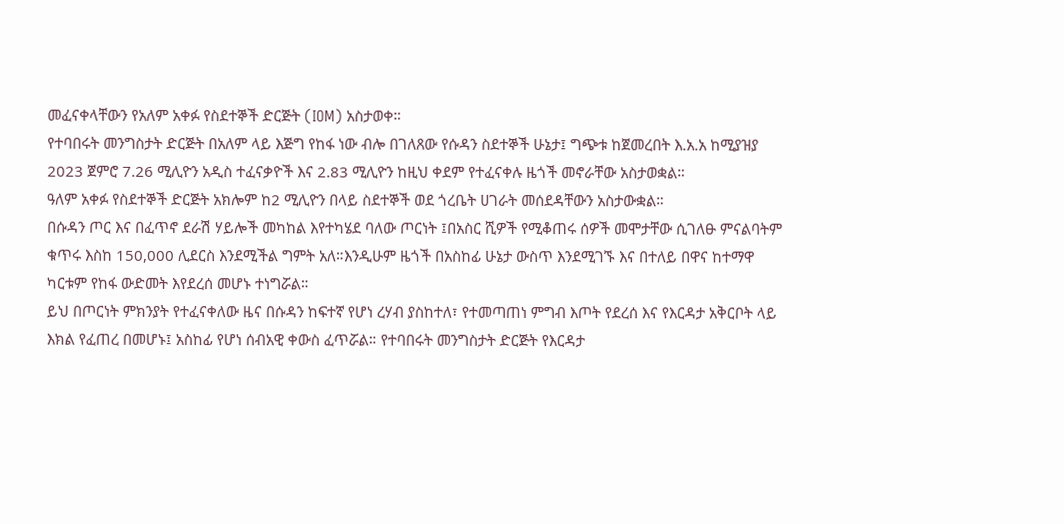መፈናቀላቸውን የአለም አቀፉ የስደተኞች ድርጅት (IOM) አስታወቀ።
የተባበሩት መንግስታት ድርጅት በአለም ላይ እጅግ የከፋ ነው ብሎ በገለጸው የሱዳን ስደተኞች ሁኔታ፤ ግጭቱ ከጀመረበት እ.አ.አ ከሚያዝያ 2023 ጀምሮ 7.26 ሚሊዮን አዲስ ተፈናቃዮች እና 2.83 ሚሊዮን ከዚህ ቀደም የተፈናቀሉ ዜጎች መኖራቸው አስታወቋል።
ዓለም አቀፉ የስደተኞች ድርጅት አክሎም ከ2 ሚሊዮን በላይ ስደተኞች ወደ ጎረቤት ሀገራት መሰደዳቸውን አስታውቋል።
በሱዳን ጦር እና በፈጥኖ ደራሽ ሃይሎች መካከል እየተካሄደ ባለው ጦርነት ፤በአስር ሺዎች የሚቆጠሩ ሰዎች መሞታቸው ሲገለፁ ምናልባትም ቁጥሩ እስከ 150,000 ሊደርስ እንደሚችል ግምት አለ።እንዲሁም ዜጎች በአስከፊ ሁኔታ ውስጥ እንደሚገኙ እና በተለይ በዋና ከተማዋ ካርቱም የከፋ ውድመት እየደረሰ መሆኑ ተነግሯል።
ይህ በጦርነት ምክንያት የተፈናቀለው ዜና በሱዳን ከፍተኛ የሆነ ረሃብ ያስከተለ፣ የተመጣጠነ ምግብ እጦት የደረሰ እና የእርዳታ አቅርቦት ላይ እክል የፈጠረ በመሆኑ፤ አስከፊ የሆነ ሰብአዊ ቀውስ ፈጥሯል። የተባበሩት መንግስታት ድርጅት የእርዳታ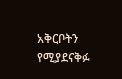አቅርቦትን የሚያደናቅፉ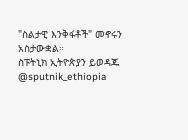"ስልታዊ እንቅፋቶች" መኖሩን አስታውቋል።
ስፑትኒክ ኢትዮጵያን ይወዳጁ @sputnik_ethiopia